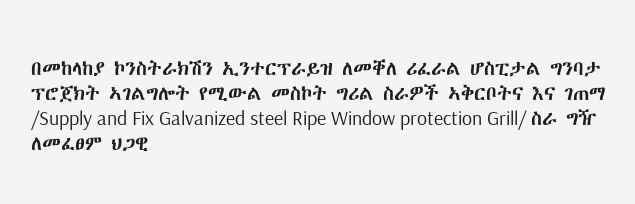በመከላከያ ኮንስትራክሽን ኢንተርፕራይዝ ለመቐለ ሪፈራል ሆስፒታል ግንባታ ፕሮጀክት ኣገልግሎት የሚውል መስኮት ግሪል ስራዎች ኣቅርቦትና እና ገጠማ /Supply and Fix Galvanized steel Ripe Window protection Grill/ ስራ ግዥ ለመፈፀም ህጋዊ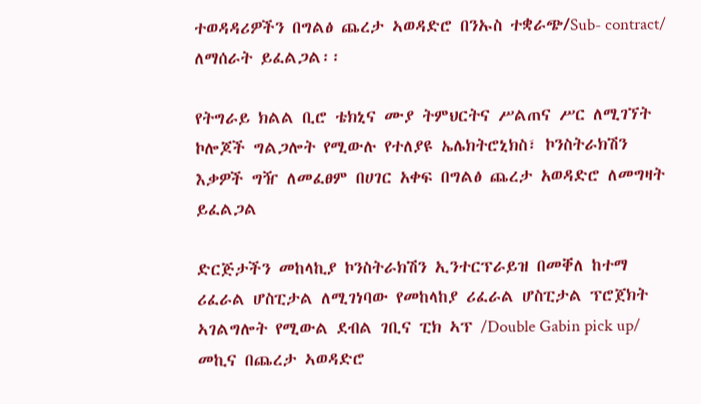ተወዳዳሪዎችን በግልፅ ጨረታ ኣወዳድሮ በንኡስ ተቋራጭ/Sub- contract/ ለማሰራት ይፈልጋል፡፡

የትግራይ ክልል ቢሮ ቴክኒና ሙያ ትምህርትና ሥልጠና ሥር ለሚገኘት ኮሎጆች ግልጋሎት የሚውሉ የተለያዩ ኤሌክትሮኒክስ፣ ኮንስትራክሽን እቃዎች ግዥ ለመፈፀም በሀገር አቀፍ በግልፅ ጨረታ አወዳድሮ ለመግዛት ይፈልጋል

ድርጅታችን መከላኪያ ኮንስትራክሽን ኢንተርፕራይዝ በመቐለ ከተማ ሪፈራል ሆስፒታል ለሚገነባው የመከላከያ ሪፈራል ሆስፒታል ፕሮጀክት ኣገልግሎት የሚውል ደብል ገቢና ፒክ ኣፕ /Double Gabin pick up/ መኪና በጨረታ ኣወዳድሮ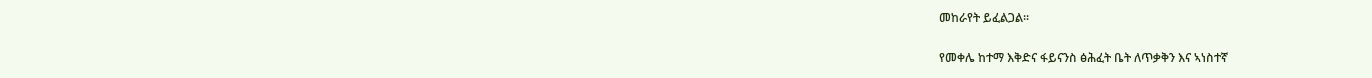መከራየት ይፈልጋል፡፡

የመቀሌ ከተማ እቅድና ፋይናንስ ፅሕፈት ቤት ለጥቃቅን እና ኣነስተኛ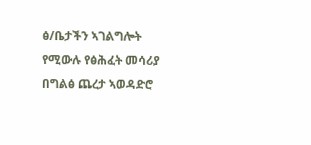ፅ/ቤታችን ኣገልግሎት የሚውሉ የፅሕፈት መሳሪያ በግልፅ ጨረታ ኣወዳድሮ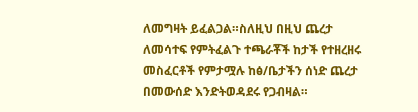ለመግዛት ይፈልጋል።ስለዚህ በዚህ ጨረታ ለመሳተፍ የምትፈልጉ ተጫራቾች ከታች የተዘረዘሩ መስፈርቶች የምታሟሉ ከፅ/ቤታችን ሰነድ ጨረታ በመውሰድ እንድትወዳደሩ የጋብዛል።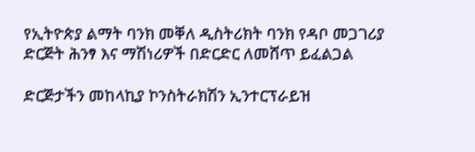የኢትዮጵያ ልማት ባንክ መቐለ ዲስትሪክት ባንክ የዳቦ መጋገሪያ ድርጅት ሕንፃ እና ማሽነሪዎች በድርድር ለመሸጥ ይፈልጋል

ድርጅታችን መከላኪያ ኮንስትራክሽን ኢንተርፕራይዝ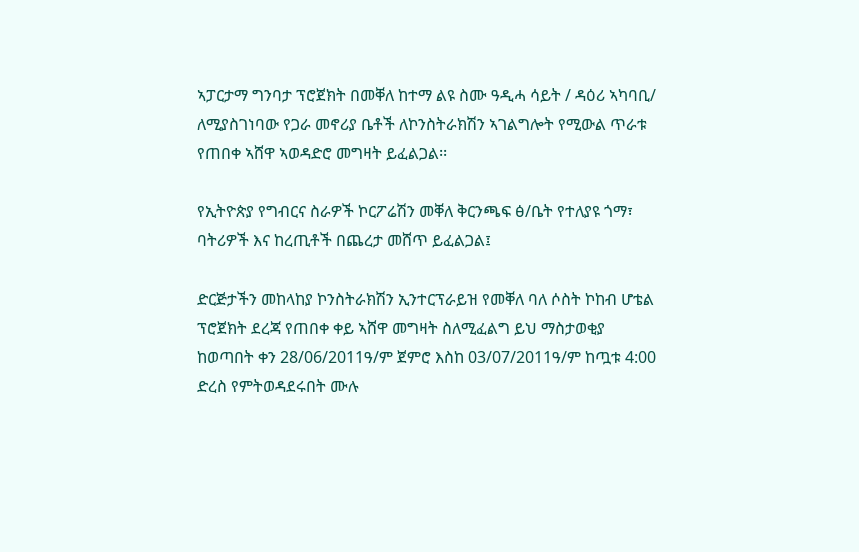ኣፓርታማ ግንባታ ፕሮጀክት በመቐለ ከተማ ልዩ ስሙ ዓዲሓ ሳይት / ዳዕሪ ኣካባቢ/ ለሚያስገነባው የጋራ መኖሪያ ቤቶች ለኮንስትራክሽን ኣገልግሎት የሚውል ጥራቱ የጠበቀ ኣሸዋ ኣወዳድሮ መግዛት ይፈልጋል፡፡

የኢትዮጵያ የግብርና ስራዎች ኮርፖሬሽን መቐለ ቅርንጫፍ ፅ/ቤት የተለያዩ ጎማ፣ ባትሪዎች እና ከረጢቶች በጨረታ መሸጥ ይፈልጋል፤

ድርጅታችን መከላከያ ኮንስትራክሽን ኢንተርፕራይዝ የመቐለ ባለ ሶስት ኮከብ ሆቴል ፕሮጀክት ደረጃ የጠበቀ ቀይ ኣሸዋ መግዛት ስለሚፈልግ ይህ ማስታወቂያ ከወጣበት ቀን 28/06/2011ዓ/ም ጀምሮ እስከ 03/07/2011ዓ/ም ከጧቱ 4:00 ድረስ የምትወዳደሩበት ሙሉ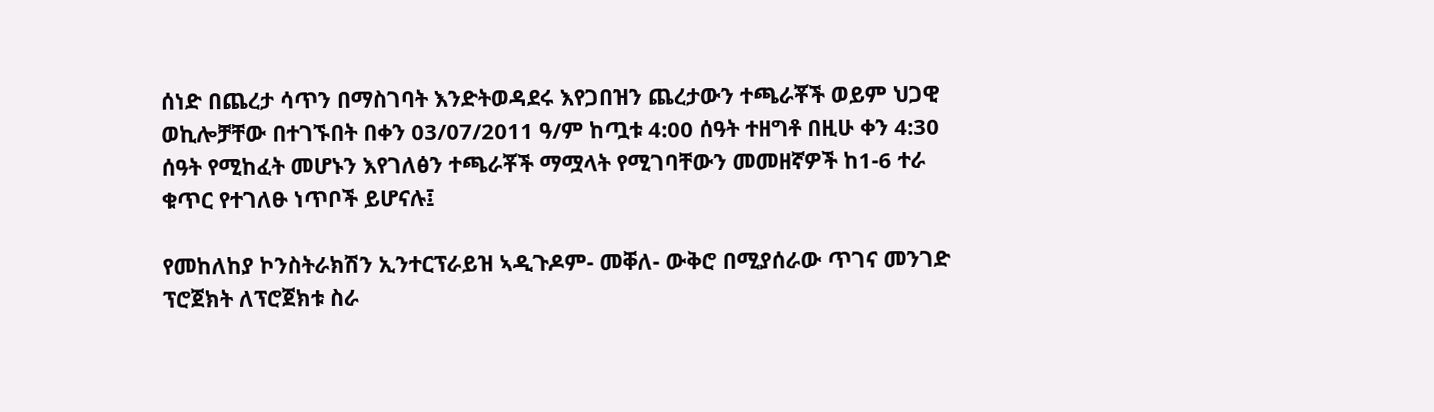ሰነድ በጨረታ ሳጥን በማስገባት እንድትወዳደሩ እየጋበዝን ጨረታውን ተጫራቾች ወይም ህጋዊ ወኪሎቻቸው በተገኙበት በቀን 03/07/2011 ዓ/ም ከጧቱ 4:00 ሰዓት ተዘግቶ በዚሁ ቀን 4:30 ሰዓት የሚከፈት መሆኑን እየገለፅን ተጫራቾች ማሟላት የሚገባቸውን መመዘኛዎች ከ1-6 ተራ ቁጥር የተገለፁ ነጥቦች ይሆናሉ፤

የመከለከያ ኮንስትራክሽን ኢንተርፕራይዝ ኣዲጉዶም- መቐለ- ውቅሮ በሚያሰራው ጥገና መንገድ ፕሮጀክት ለፕሮጀክቱ ስራ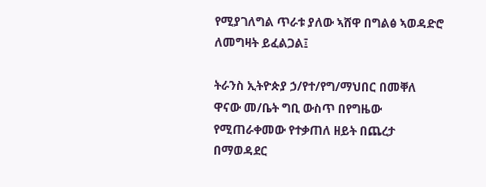የሚያገለግል ጥራቱ ያለው ኣሸዋ በግልፅ ኣወዳድሮ ለመግዛት ይፈልጋል፤

ትራንስ ኢትዮጵያ ኃ/የተ/የግ/ማህበር በመቐለ ዋናው መ/ቤት ግቢ ውስጥ በየግዜው የሚጠራቀመው የተቃጠለ ዘይት በጨረታ በማወዳደር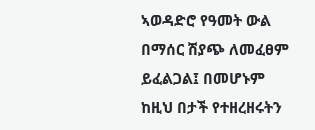ኣወዳድሮ የዓመት ውል በማሰር ሽያጭ ለመፈፀም ይፈልጋል፤ በመሆኑም ከዚህ በታች የተዘረዘሩትን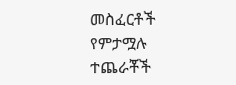መስፈርቶች የምታሟሉ ተጨራቾች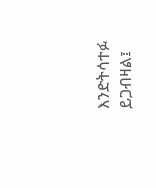እንድትሳተፉ ይጋብዛል፤